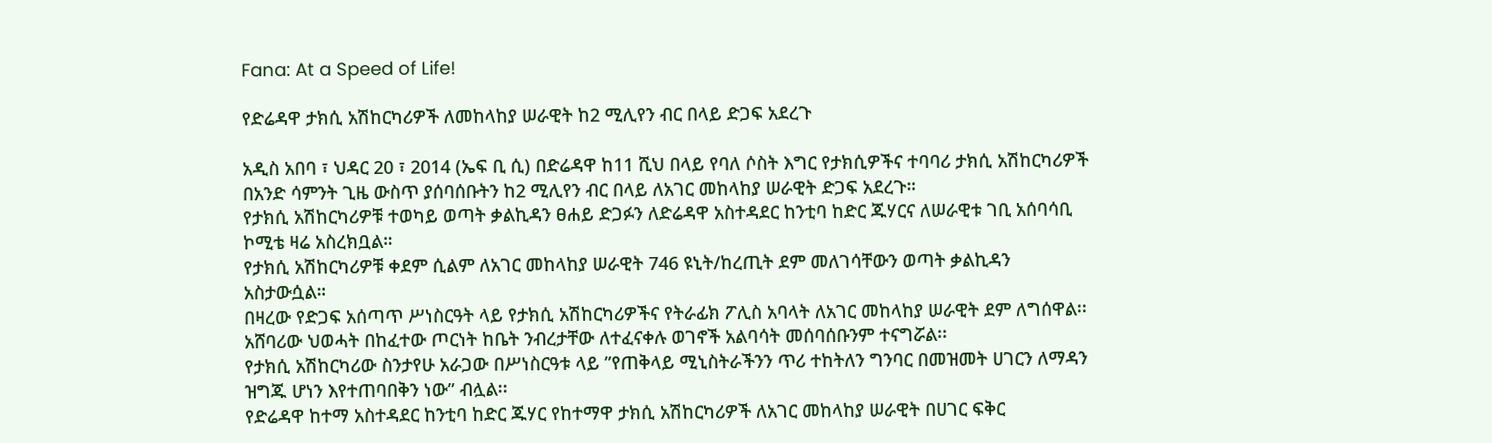Fana: At a Speed of Life!

የድሬዳዋ ታክሲ አሽከርካሪዎች ለመከላከያ ሠራዊት ከ2 ሚሊየን ብር በላይ ድጋፍ አደረጉ

አዲስ አበባ ፣ ህዳር 20 ፣ 2014 (ኤፍ ቢ ሲ) በድሬዳዋ ከ11 ሺህ በላይ የባለ ሶስት እግር የታክሲዎችና ተባባሪ ታክሲ አሽከርካሪዎች በአንድ ሳምንት ጊዜ ውስጥ ያሰባሰቡትን ከ2 ሚሊየን ብር በላይ ለአገር መከላከያ ሠራዊት ድጋፍ አደረጉ።
የታክሲ አሽከርካሪዎቹ ተወካይ ወጣት ቃልኪዳን ፀሐይ ድጋፉን ለድሬዳዋ አስተዳደር ከንቲባ ከድር ጁሃርና ለሠራዊቱ ገቢ አሰባሳቢ ኮሚቴ ዛሬ አስረክቧል።
የታክሲ አሽከርካሪዎቹ ቀደም ሲልም ለአገር መከላከያ ሠራዊት 746 ዩኒት/ከረጢት ደም መለገሳቸውን ወጣት ቃልኪዳን አስታውሷል።
በዛረው የድጋፍ አሰጣጥ ሥነስርዓት ላይ የታክሲ አሽከርካሪዎችና የትራፊክ ፖሊስ አባላት ለአገር መከላከያ ሠራዊት ደም ለግሰዋል፡፡
አሸባሪው ህወሓት በከፈተው ጦርነት ከቤት ንብረታቸው ለተፈናቀሉ ወገኖች አልባሳት መሰባሰቡንም ተናግሯል፡፡
የታክሲ አሽከርካሪው ስንታየሁ አራጋው በሥነስርዓቱ ላይ ”የጠቅላይ ሚኒስትራችንን ጥሪ ተከትለን ግንባር በመዝመት ሀገርን ለማዳን ዝግጁ ሆነን እየተጠባበቅን ነው” ብሏል፡፡
የድሬዳዋ ከተማ አስተዳደር ከንቲባ ከድር ጁሃር የከተማዋ ታክሲ አሽከርካሪዎች ለአገር መከላከያ ሠራዊት በሀገር ፍቅር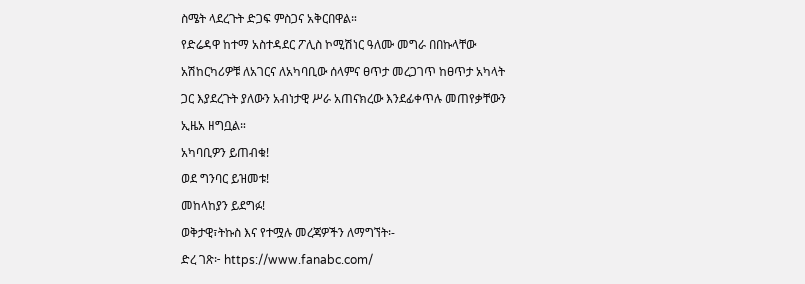ስሜት ላደረጉት ድጋፍ ምስጋና አቅርበዋል።
የድሬዳዋ ከተማ አስተዳደር ፖሊስ ኮሚሽነር ዓለሙ መግራ በበኩላቸው አሽከርካሪዎቹ ለአገርና ለአካባቢው ሰላምና ፀጥታ መረጋገጥ ከፀጥታ አካላት ጋር እያደረጉት ያለውን አብነታዊ ሥራ አጠናክረው እንደፊቀጥሉ መጠየቃቸውን ኢዜአ ዘግቧል።
አካባቢዎን ይጠብቁ!
ወደ ግንባር ይዝመቱ!
መከላከያን ይደግፉ!
ወቅታዊ፣ትኩስ እና የተሟሉ መረጃዎችን ለማግኘት፡-
ድረ ገጽ፦ https://www.fanabc.com/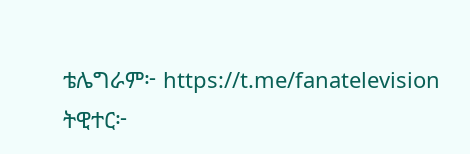ቴሌግራም፦ https://t.me/fanatelevision
ትዊተር፦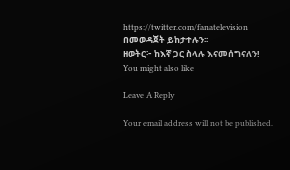https://twitter.com/fanatelevision በመወዳጀት ይከታተሉን፡፡
ዘወትር፦ ከእኛ ጋር ስላሉ እናመሰግናለን!
You might also like

Leave A Reply

Your email address will not be published.